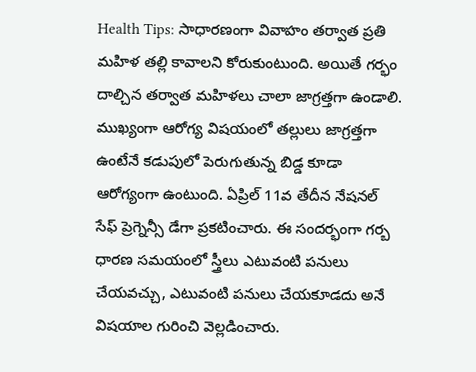Health Tips: సాధారణంగా వివాహం తర్వాత ప్రతి మహిళ తల్లి కావాలని కోరుకుంటుంది. అయితే గర్భం దాల్చిన తర్వాత మహిళలు చాలా జాగ్రత్తగా ఉండాలి. ముఖ్యంగా ఆరోగ్య విషయంలో తల్లులు జాగ్రత్తగా ఉంటేనే కడుపులో పెరుగుతున్న బిడ్డ కూడా ఆరోగ్యంగా ఉంటుంది. ఏప్రిల్ 11వ తేదీన నేషనల్ సేఫ్ ప్రెగ్నెన్సీ డేగా ప్రకటించారు. ఈ సందర్భంగా గర్బ ధారణ సమయంలో స్త్రీలు ఎటువంటి పనులు చేయవచ్చు, ఎటువంటి పనులు చేయకూడదు అనే విషయాల గురించి వెల్లడించారు.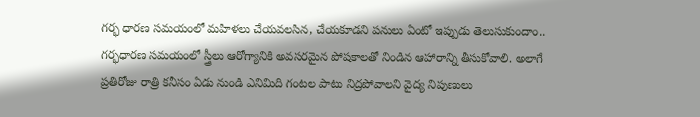గర్భ ధారణ సమయంలో మహిళలు చేయవలసిన, చేయకూడని పనులు ఏంటో ఇప్పుడు తెలుసుకుందాం..
గర్భధారణ సమయంలో స్త్రీలు ఆరోగ్యానికి అవసరమైన పోషకాలతో నిండిన ఆహారాన్ని తీసుకోవాలి. అలాగే ప్రతిరోజు రాత్రి కనీసం ఏడు నుండి ఎనిమిది గంటల పాటు నిద్రపోవాలని వైద్య నిపుణులు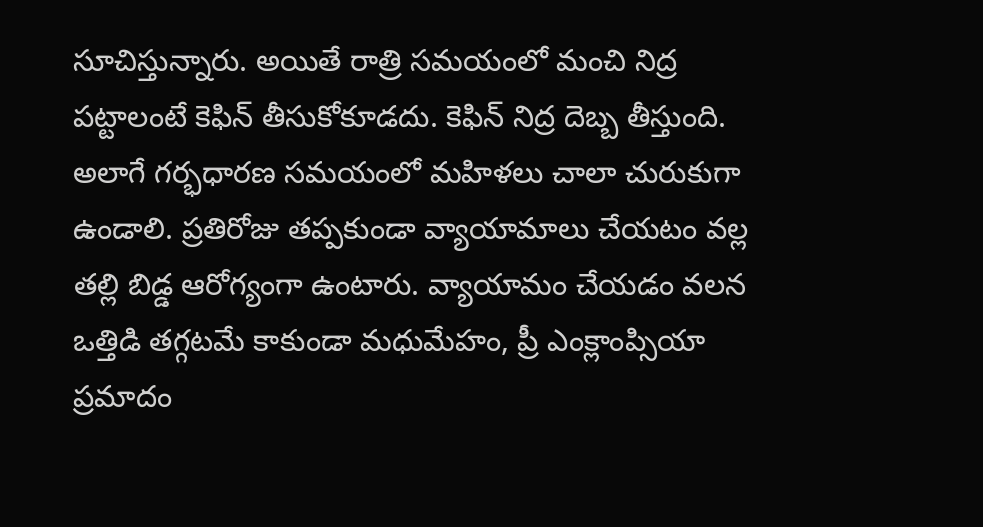సూచిస్తున్నారు. అయితే రాత్రి సమయంలో మంచి నిద్ర పట్టాలంటే కెఫిన్ తీసుకోకూడదు. కెఫిన్ నిద్ర దెబ్బ తీస్తుంది. అలాగే గర్భధారణ సమయంలో మహిళలు చాలా చురుకుగా ఉండాలి. ప్రతిరోజు తప్పకుండా వ్యాయామాలు చేయటం వల్ల తల్లి బిడ్డ ఆరోగ్యంగా ఉంటారు. వ్యాయామం చేయడం వలన ఒత్తిడి తగ్గటమే కాకుండా మధుమేహం, ప్రీ ఎంక్లాంప్సియా ప్రమాదం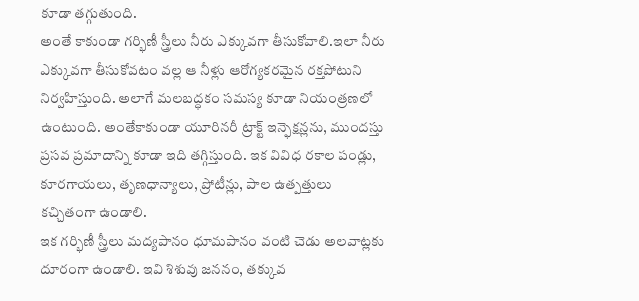కూడా తగ్గుతుంది.
అంతే కాకుండా గర్భిణీ స్త్రీలు నీరు ఎక్కువగా తీసుకోవాలి.ఇలా నీరు ఎక్కువగా తీసుకోవటం వల్ల ఆ నీళ్లు ఆరోగ్యకరమైన రక్తపోటుని నిర్వహిస్తుంది. అలాగే మలబద్ధకం సమస్య కూడా నియంత్రణలో ఉంటుంది. అంతేకాకుండా యూరినరీ ట్రాక్ట్ ఇన్ఫెక్షన్లను, ముందస్తు ప్రసవ ప్రమాదాన్ని కూడా ఇది తగ్గిస్తుంది. ఇక వివిధ రకాల పండ్లు, కూరగాయలు, తృణధాన్యాలు, ప్రోటీన్లు, పాల ఉత్పత్తులు కచ్చితంగా ఉండాలి.
ఇక గర్భిణీ స్త్రీలు మద్యపానం ధూమపానం వంటి చెడు అలవాట్లకు దూరంగా ఉండాలి. ఇవి శిశువు జననం, తక్కువ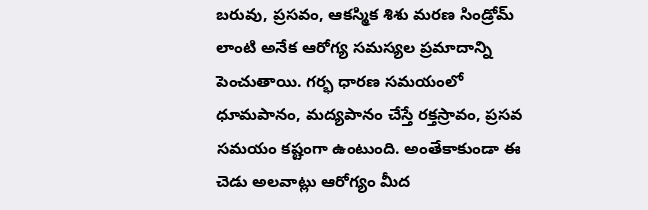బరువు, ప్రసవం, ఆకస్మిక శిశు మరణ సిండ్రోమ్ లాంటి అనేక ఆరోగ్య సమస్యల ప్రమాదాన్ని పెంచుతాయి. గర్భ ధారణ సమయంలో ధూమపానం, మద్యపానం చేస్తే రక్తస్రావం, ప్రసవ సమయం కష్టంగా ఉంటుంది. అంతేకాకుండా ఈ చెడు అలవాట్లు ఆరోగ్యం మీద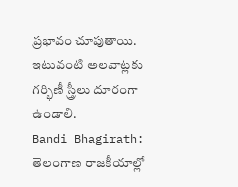ప్రభావం చూపుతాయి. ఇటువంటి అలవాట్లకు గర్భిణీ స్త్రీలు దూరంగా ఉండాలి.
Bandi Bhagirath: తెలంగాణ రాజకీయాల్లో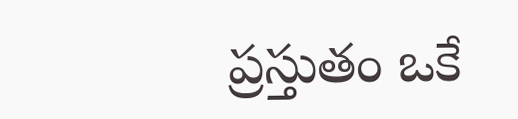ప్రస్తుతం ఒకే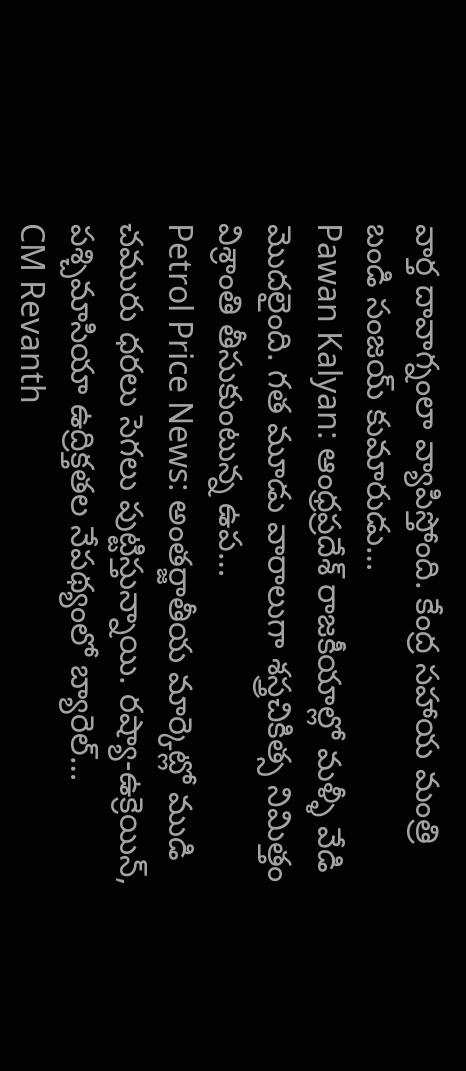వార్త దావాగ్నంలా వ్యాపిస్తోంది. కేంద్ర సహాయ మంత్రి బండి సంజయ్ కుమారుడు…
Pawan Kalyan: ఆంధ్రప్రదేశ్ రాజకీయాల్లో మళ్ళీ వేడి మొదలైంది. గత మూడు వారాలుగా శస్త్రచికిత్స నిమిత్తం విశ్రాంతి తీసుకుంటున్న ఉప…
Petrol Price News: అంతర్జాతీయ మార్కెట్లో ముడి చమురు ధరలు సెగలు పుట్టిస్తున్నాయి. రష్యా-ఉక్రెయిన్, పశ్చిమాసియా ఉద్రిక్తతల నేపథ్యంలో బ్యారెల్…
CM Revanth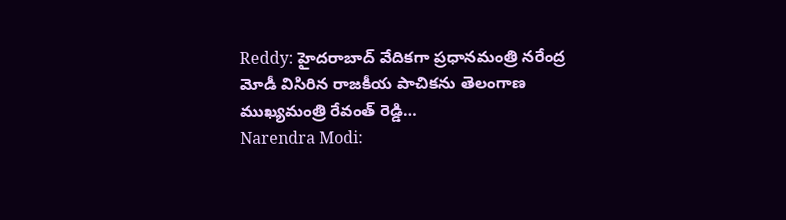Reddy: హైదరాబాద్ వేదికగా ప్రధానమంత్రి నరేంద్ర మోడీ విసిరిన రాజకీయ పాచికను తెలంగాణ ముఖ్యమంత్రి రేవంత్ రెడ్డి…
Narendra Modi: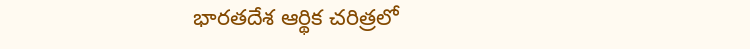భారతదేశ ఆర్థిక చరిత్రలో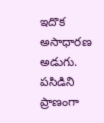ఇదొక అసాధారణ అడుగు. పసిడిని ప్రాణంగా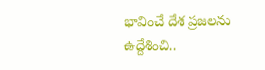భావించే దేశ ప్రజలను ఉద్దేశించి..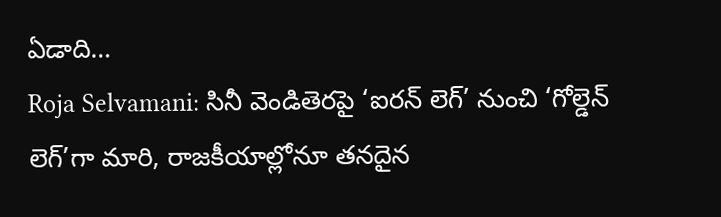ఏడాది…
Roja Selvamani: సినీ వెండితెరపై ‘ఐరన్ లెగ్’ నుంచి ‘గోల్డెన్ లెగ్’గా మారి, రాజకీయాల్లోనూ తనదైన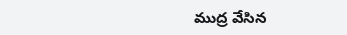ముద్ర వేసిన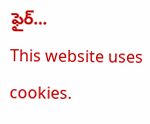ఫైర్…
This website uses cookies.